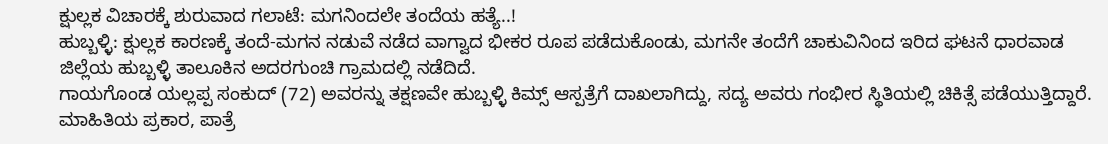ಕ್ಷುಲ್ಲಕ ವಿಚಾರಕ್ಕೆ ಶುರುವಾದ ಗಲಾಟೆ: ಮಗನಿಂದಲೇ ತಂದೆಯ ಹತ್ಯೆ..!
ಹುಬ್ಬಳ್ಳಿ: ಕ್ಷುಲ್ಲಕ ಕಾರಣಕ್ಕೆ ತಂದೆ-ಮಗನ ನಡುವೆ ನಡೆದ ವಾಗ್ವಾದ ಭೀಕರ ರೂಪ ಪಡೆದುಕೊಂಡು, ಮಗನೇ ತಂದೆಗೆ ಚಾಕುವಿನಿಂದ ಇರಿದ ಘಟನೆ ಧಾರವಾಡ ಜಿಲ್ಲೆಯ ಹುಬ್ಬಳ್ಳಿ ತಾಲೂಕಿನ ಅದರಗುಂಚಿ ಗ್ರಾಮದಲ್ಲಿ ನಡೆದಿದೆ.
ಗಾಯಗೊಂಡ ಯಲ್ಲಪ್ಪ ಸಂಕುದ್ (72) ಅವರನ್ನು ತಕ್ಷಣವೇ ಹುಬ್ಬಳ್ಳಿ ಕಿಮ್ಸ್ ಆಸ್ಪತ್ರೆಗೆ ದಾಖಲಾಗಿದ್ದು, ಸದ್ಯ ಅವರು ಗಂಭೀರ ಸ್ಥಿತಿಯಲ್ಲಿ ಚಿಕಿತ್ಸೆ ಪಡೆಯುತ್ತಿದ್ದಾರೆ.
ಮಾಹಿತಿಯ ಪ್ರಕಾರ, ಪಾತ್ರೆ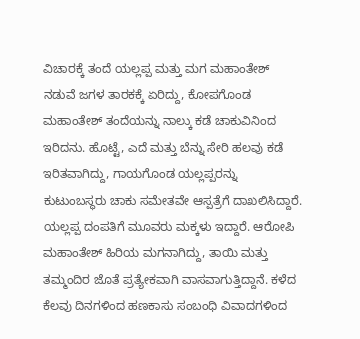ವಿಚಾರಕ್ಕೆ ತಂದೆ ಯಲ್ಲಪ್ಪ ಮತ್ತು ಮಗ ಮಹಾಂತೇಶ್ ನಡುವೆ ಜಗಳ ತಾರಕಕ್ಕೆ ಏರಿದ್ದು, ಕೋಪಗೊಂಡ ಮಹಾಂತೇಶ್ ತಂದೆಯನ್ನು ನಾಲ್ಕು ಕಡೆ ಚಾಕುವಿನಿಂದ ಇರಿದನು. ಹೊಟ್ಟೆ, ಎದೆ ಮತ್ತು ಬೆನ್ನು ಸೇರಿ ಹಲವು ಕಡೆ ಇರಿತವಾಗಿದ್ದು, ಗಾಯಗೊಂಡ ಯಲ್ಲಪ್ಪರನ್ನು ಕುಟುಂಬಸ್ಥರು ಚಾಕು ಸಮೇತವೇ ಆಸ್ಪತ್ರೆಗೆ ದಾಖಲಿಸಿದ್ದಾರೆ.
ಯಲ್ಲಪ್ಪ ದಂಪತಿಗೆ ಮೂವರು ಮಕ್ಕಳು ಇದ್ದಾರೆ. ಆರೋಪಿ ಮಹಾಂತೇಶ್ ಹಿರಿಯ ಮಗನಾಗಿದ್ದು, ತಾಯಿ ಮತ್ತು ತಮ್ಮಂದಿರ ಜೊತೆ ಪ್ರತ್ಯೇಕವಾಗಿ ವಾಸವಾಗುತ್ತಿದ್ದಾನೆ. ಕಳೆದ ಕೆಲವು ದಿನಗಳಿಂದ ಹಣಕಾಸು ಸಂಬಂಧಿ ವಿವಾದಗಳಿಂದ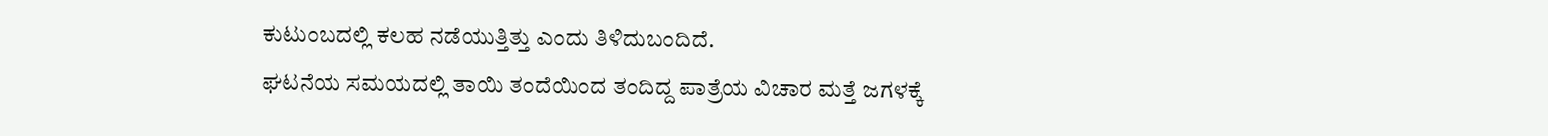ಕುಟುಂಬದಲ್ಲಿ ಕಲಹ ನಡೆಯುತ್ತಿತ್ತು ಎಂದು ತಿಳಿದುಬಂದಿದೆ.
ಘಟನೆಯ ಸಮಯದಲ್ಲಿ ತಾಯಿ ತಂದೆಯಿಂದ ತಂದಿದ್ದ ಪಾತ್ರೆಯ ವಿಚಾರ ಮತ್ತೆ ಜಗಳಕ್ಕೆ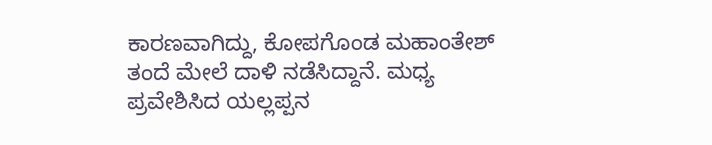ಕಾರಣವಾಗಿದ್ದು, ಕೋಪಗೊಂಡ ಮಹಾಂತೇಶ್ ತಂದೆ ಮೇಲೆ ದಾಳಿ ನಡೆಸಿದ್ದಾನೆ. ಮಧ್ಯ ಪ್ರವೇಶಿಸಿದ ಯಲ್ಲಪ್ಪನ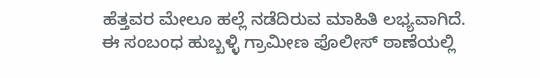ಹೆತ್ತವರ ಮೇಲೂ ಹಲ್ಲೆ ನಡೆದಿರುವ ಮಾಹಿತಿ ಲಭ್ಯವಾಗಿದೆ.
ಈ ಸಂಬಂಧ ಹುಬ್ಬಳ್ಳಿ ಗ್ರಾಮೀಣ ಪೊಲೀಸ್ ಠಾಣೆಯಲ್ಲಿ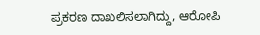ಪ್ರಕರಣ ದಾಖಲಿಸಲಾಗಿದ್ದು, ಆರೋಪಿ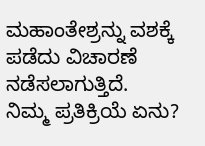ಮಹಾಂತೇಶ್ರನ್ನು ವಶಕ್ಕೆ ಪಡೆದು ವಿಚಾರಣೆ ನಡೆಸಲಾಗುತ್ತಿದೆ.
ನಿಮ್ಮ ಪ್ರತಿಕ್ರಿಯೆ ಏನು?